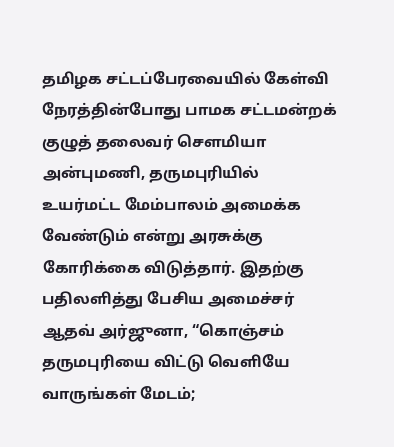தமிழக சட்டப்பேரவையில் கேள்வி நேரத்தின்போது பாமக சட்டமன்றக் குழுத் தலைவர் சௌமியா அன்புமணி, தருமபுரியில் உயர்மட்ட மேம்பாலம் அமைக்க வேண்டும் என்று அரசுக்கு கோரிக்கை விடுத்தார். இதற்கு பதிலளித்து பேசிய அமைச்சர் ஆதவ் அர்ஜுனா, “கொஞ்சம் தருமபுரியை விட்டு வெளியே வாருங்கள் மேடம்;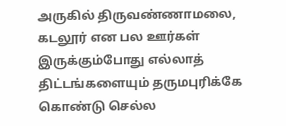அருகில் திருவண்ணாமலை, கடலூர் என பல ஊர்கள் இருக்கும்போது எல்லாத் திட்டங்களையும் தருமபுரிக்கே கொண்டு செல்ல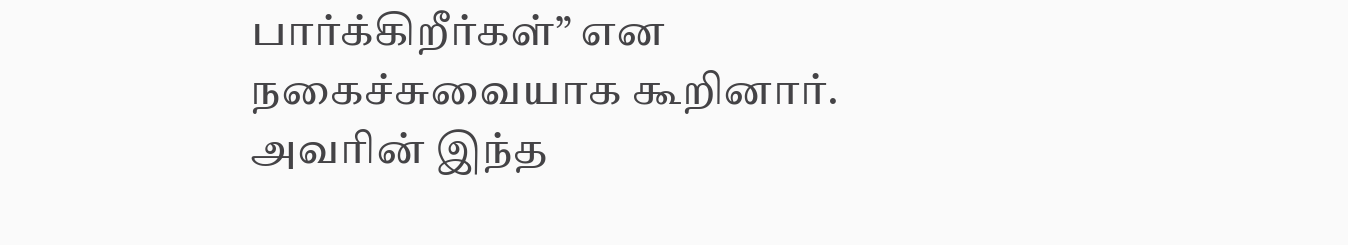பார்க்கிறீர்கள்” என நகைச்சுவையாக கூறினார். அவரின் இந்த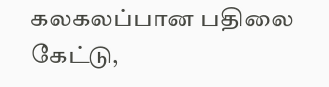கலகலப்பான பதிலை கேட்டு,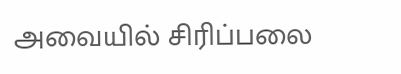அவையில் சிரிப்பலை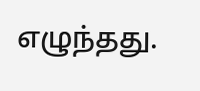எழுந்தது.